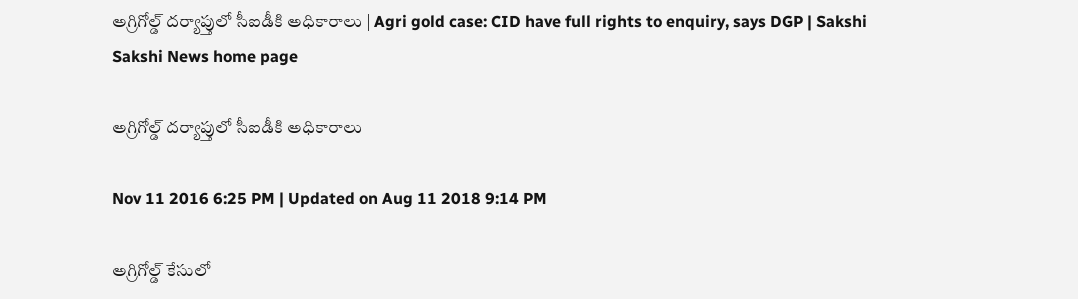అగ్రిగోల్డ్ దర్యాప్తులో సీఐడీకి అధికారాలు | Agri gold case: CID have full rights to enquiry, says DGP | Sakshi
Sakshi News home page

అగ్రిగోల్డ్ దర్యాప్తులో సీఐడీకి అధికారాలు

Nov 11 2016 6:25 PM | Updated on Aug 11 2018 9:14 PM

అగ్రిగోల్డ్ కేసులో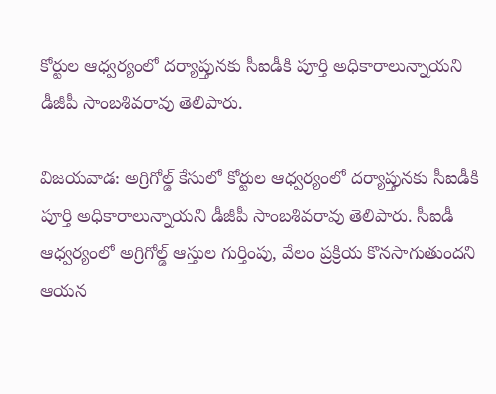కోర్టుల ఆధ్వర్యంలో దర్యాప్తునకు సీఐడీకి పూర్తి అధికారాలున్నాయని డీజీపీ సాంబశివరావు తెలిపారు.

విజయవాడ: అగ్రిగోల్డ్ కేసులో కోర్టుల ఆధ్వర్యంలో దర్యాప్తునకు సీఐడీకి పూర్తి అధికారాలున్నాయని డీజీపీ సాంబశివరావు తెలిపారు. సీఐడీ ఆధ్వర్యంలో అగ్రిగోల్డ్ ఆస్తుల గుర్తింపు, వేలం ప్రక్రియ కొనసాగుతుందని ఆయన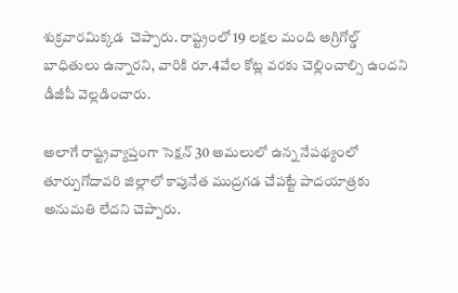శుక్రవారమిక్కడ  చెప్పారు. రాష్ట్రంలో 19 లక్షల మంది అగ్రిగోల్డ్ బాధితులు ఉన్నారని, వారికి రూ.4వేల కోట్ల వరకు చెల్లించాల్సి ఉందని డీజీపీ వెల్లడించారు.

అలాగే రాష్ట్రవ్యాప్తంగా సెక్షన్ 30 అమలులో ఉన్న నేపథ్యంలో తూర్పుగోదావరి జిల్లాలో కాపునేత ముద్రగడ చేపట్టే పాదయాత్రకు అనుమతి లేదని చెప్పారు.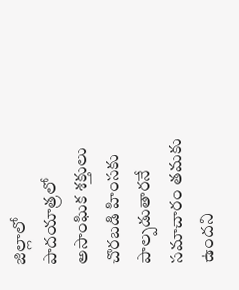జిల్లాలో పాదయాత్రలో అసాంఘిక శక్తులు చొరబడి హింసకు పాల్పడుతారనే సమాచారం తమకు ఉందని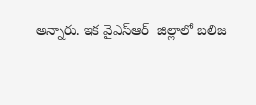అన్నారు. ఇక వైఎస్ఆర్  జిల్లాలో బలిజ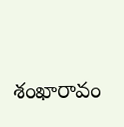శంఖారావం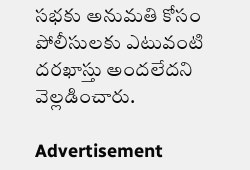సభకు అనుమతి కోసం పోలీసులకు ఎటువంటి దరఖాస్తు అందలేదని వెల్లడించారు.

Advertisement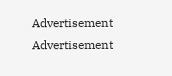Advertisement
Advertisement